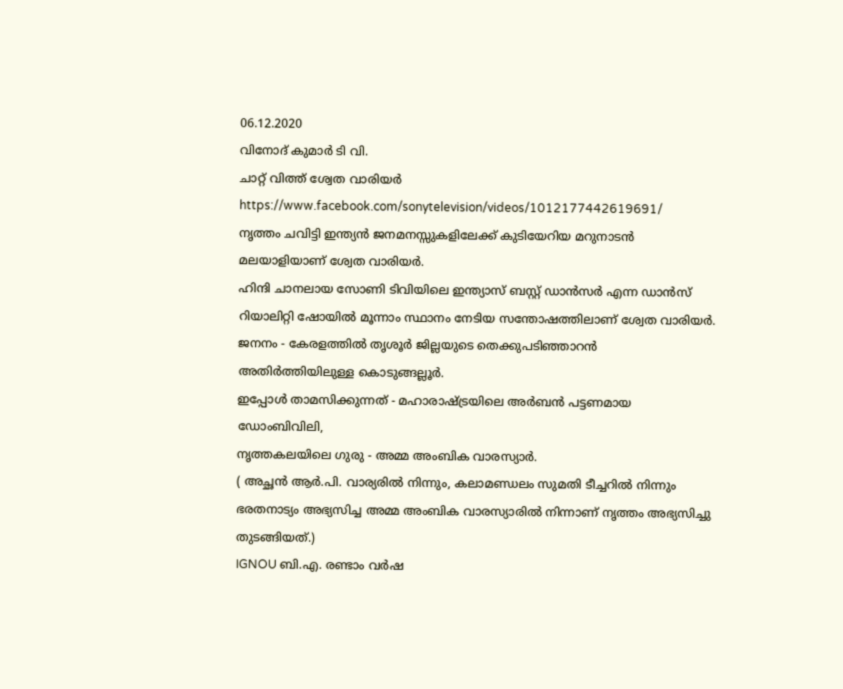06.12.2020
വിനോദ് കുമാർ ടി വി.
ചാറ്റ് വിത്ത് ശ്വേത വാരിയർ
https://www.facebook.com/sonytelevision/videos/1012177442619691/
നൃത്തം ചവിട്ടി ഇന്ത്യൻ ജനമനസ്സുകളിലേക്ക് കുടിയേറിയ മറുനാടൻ മലയാളിയാണ് ശ്വേത വാരിയർ.
ഹിന്ദി ചാനലായ സോണി ടിവിയിലെ ഇന്ത്യാസ് ബസ്റ്റ് ഡാൻസർ എന്ന ഡാൻസ് റിയാലിറ്റി ഷോയിൽ മൂന്നാം സ്ഥാനം നേടിയ സന്തോഷത്തിലാണ് ശ്വേത വാരിയർ.
ജനനം - കേരളത്തിൽ തൃശൂർ ജില്ലയുടെ തെക്കുപടിഞ്ഞാറൻ അതിർത്തിയിലുള്ള കൊടുങ്ങല്ലൂർ.
ഇപ്പോൾ താമസിക്കുന്നത് - മഹാരാഷ്ട്രയിലെ അർബൻ പട്ടണമായ ഡോംബിവിലി,
നൃത്തകലയിലെ ഗുരു - അമ്മ അംബിക വാരസ്യാർ.
( അച്ഛൻ ആർ.പി. വാര്യരിൽ നിന്നും, കലാമണ്ഡലം സുമതി ടീച്ചറിൽ നിന്നും ഭരതനാട്യം അഭ്യസിച്ച അമ്മ അംബിക വാരസ്യാരിൽ നിന്നാണ് നൃത്തം അഭ്യസിച്ചു തുടങ്ങിയത്.)
IGNOU ബി.എ. രണ്ടാം വർഷ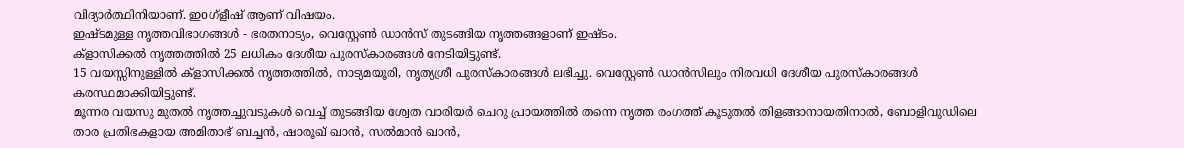വിദ്യാർത്ഥിനിയാണ്. ഇoഗ്ളീഷ് ആണ് വിഷയം.
ഇഷ്ടമുള്ള നൃത്തവിഭാഗങ്ങൾ - ഭരതനാട്യം, വെസ്റ്റേൺ ഡാൻസ് തുടങ്ങിയ നൃത്തങ്ങളാണ് ഇഷ്ടം.
ക്ളാസിക്കൽ നൃത്തത്തിൽ 25 ലധികം ദേശീയ പുരസ്കാരങ്ങൾ നേടിയിട്ടുണ്ട്.
15 വയസ്സിനുള്ളിൽ ക്ളാസിക്കൽ നൃത്തത്തിൽ, നാട്യമയൂരി, നൃത്യശ്രീ പുരസ്കാരങ്ങൾ ലഭിച്ചു. വെസ്റ്റേൺ ഡാൻസിലും നിരവധി ദേശീയ പുരസ്കാരങ്ങൾ കരസ്ഥമാക്കിയിട്ടുണ്ട്.
മൂന്നര വയസു മുതൽ നൃത്തച്ചുവടുകൾ വെച്ച് തുടങ്ങിയ ശ്വേത വാരിയർ ചെറു പ്രായത്തിൽ തന്നെ നൃത്ത രംഗത്ത് കൂടുതൽ തിളങ്ങാനായതിനാൽ, ബോളിവുഡിലെ താര പ്രതിഭകളായ അമിതാഭ് ബച്ചൻ, ഷാരൂഖ് ഖാൻ, സൽമാൻ ഖാൻ,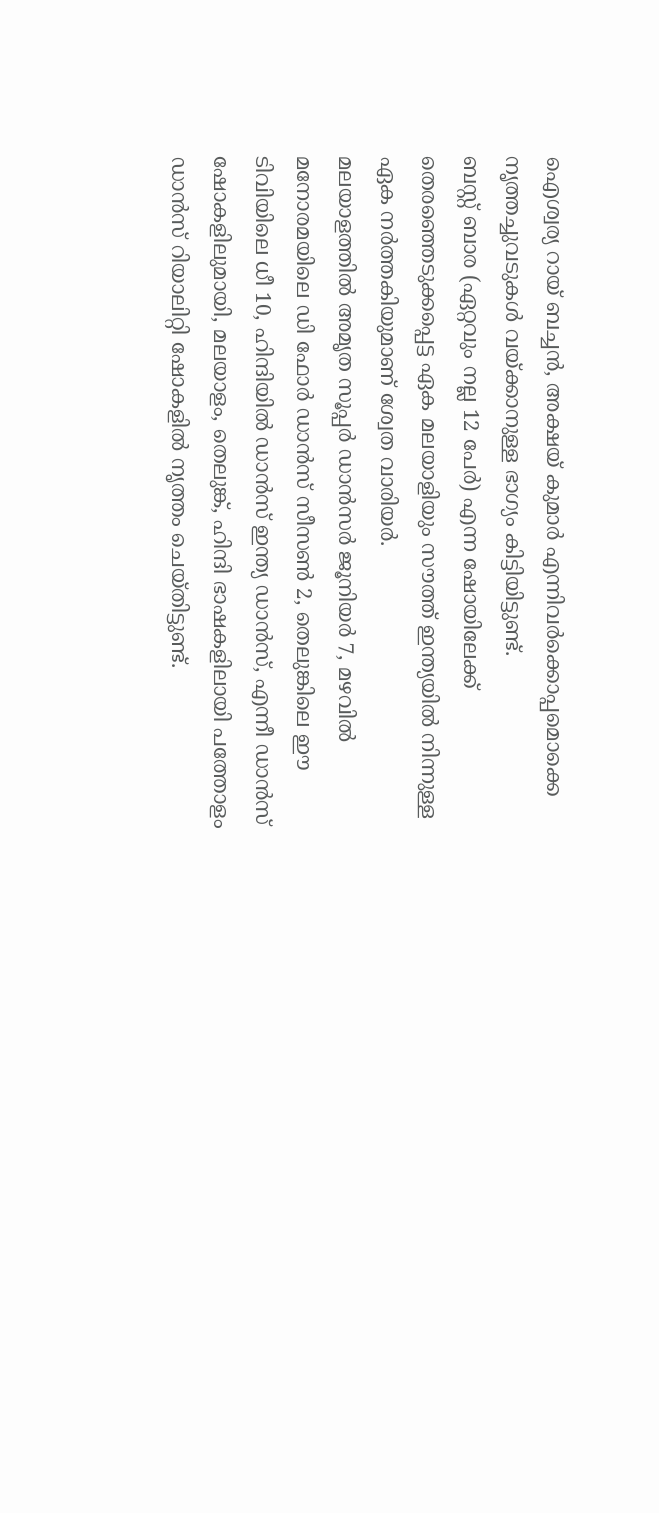ഐശ്വര്യ റായ് ബച്ചൻ, അക്ഷയ് കുമാർ എന്നിവർക്കൊപ്പമൊക്കെ നൃത്തച്ചുവടുകൾ വയ്ക്കാനുള്ള ഭാഗ്യം കിട്ടിയിട്ടുണ്ട്.
ബസ്റ്റ് ബാര (ഏറ്റവും നല്ല 12 പേർ) എന്ന ഷോയിലേക്ക് തെരഞ്ഞെടുക്കപ്പെട്ട ഏക മലയാളിയും സൗത്ത് ഇന്ത്യയിൽ നിന്നുള്ള ഏക നർത്തകിയുമാണ് ശ്വേത വാരിയർ.
മലയാളത്തിൽ അമൃത സൂപ്പർ ഡാൻസർ ജൂനിയർ 7, മഴവിൽ മനോരമയിലെ ഡി ഫോർ ഡാൻസ് സീസൺ 2, തെലുങ്കിലെ ഈ ടിവിയിലെ ധീ 10, ഹിന്ദിയിൽ ഡാൻസ് ഇന്ത്യ ഡാൻസ്, എന്നീ ഡാൻസ് ഷോകളിലുമായി, മലയാളം, തെലുങ്ക്, ഹിന്ദി ഭാഷകളിലായി പത്തോളം ഡാൻസ് റിയാലിറ്റി ഷോകളിൽ നൃത്തം ചെയ്തിട്ടുണ്ട്.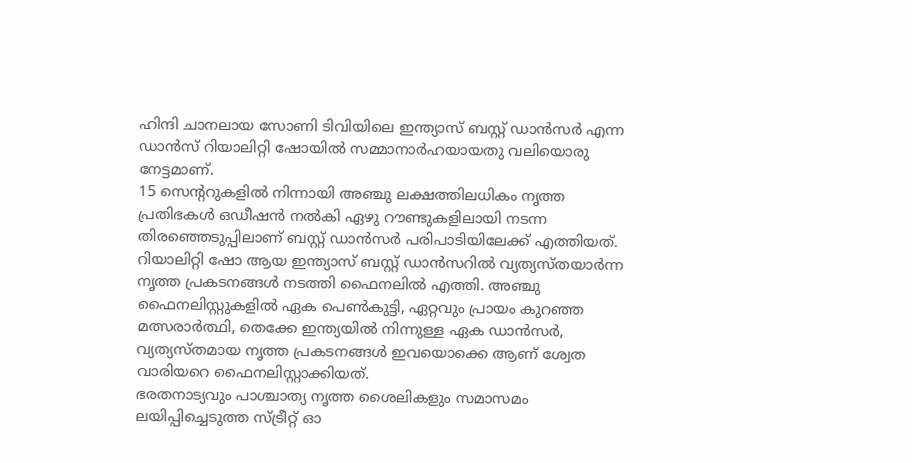ഹിന്ദി ചാനലായ സോണി ടിവിയിലെ ഇന്ത്യാസ് ബസ്റ്റ് ഡാൻസർ എന്ന ഡാൻസ് റിയാലിറ്റി ഷോയിൽ സമ്മാനാർഹയായതു വലിയൊരു നേട്ടമാണ്.
15 സെന്ററുകളിൽ നിന്നായി അഞ്ചു ലക്ഷത്തിലധികം നൃത്ത പ്രതിഭകൾ ഒഡീഷൻ നൽകി ഏഴു റൗണ്ടുകളിലായി നടന്ന തിരഞ്ഞെടുപ്പിലാണ് ബസ്റ്റ് ഡാൻസർ പരിപാടിയിലേക്ക് എത്തിയത്.
റിയാലിറ്റി ഷോ ആയ ഇന്ത്യാസ് ബസ്റ്റ് ഡാൻസറിൽ വ്യത്യസ്തയാർന്ന നൃത്ത പ്രകടനങ്ങൾ നടത്തി ഫൈനലിൽ എത്തി. അഞ്ചു ഫൈനലിസ്റ്റുകളിൽ ഏക പെൺകുട്ടി, ഏറ്റവും പ്രായം കുറഞ്ഞ മത്സരാർത്ഥി, തെക്കേ ഇന്ത്യയിൽ നിന്നുള്ള ഏക ഡാൻസർ, വ്യത്യസ്തമായ നൃത്ത പ്രകടനങ്ങൾ ഇവയൊക്കെ ആണ് ശ്വേത വാരിയറെ ഫൈനലിസ്റ്റാക്കിയത്.
ഭരതനാട്യവും പാശ്ചാത്യ നൃത്ത ശൈലികളും സമാസമം ലയിപ്പിച്ചെടുത്ത സ്ട്രീറ്റ് ഓ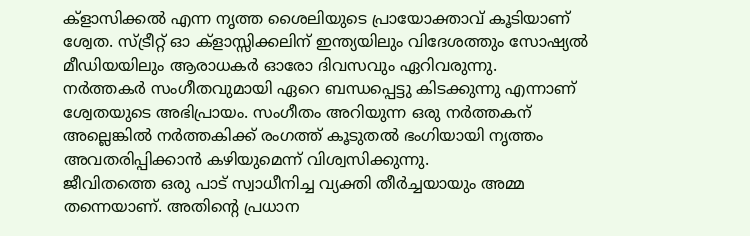ക്ളാസിക്കൽ എന്ന നൃത്ത ശൈലിയുടെ പ്രായോക്താവ് കൂടിയാണ് ശ്വേത. സ്ട്രീറ്റ് ഓ ക്ളാസ്സിക്കലിന് ഇന്ത്യയിലും വിദേശത്തും സോഷ്യൽ മീഡിയയിലും ആരാധകർ ഓരോ ദിവസവും ഏറിവരുന്നു.
നർത്തകർ സംഗീതവുമായി ഏറെ ബന്ധപ്പെട്ടു കിടക്കുന്നു എന്നാണ് ശ്വേതയുടെ അഭിപ്രായം. സംഗീതം അറിയുന്ന ഒരു നർത്തകന് അല്ലെങ്കിൽ നർത്തകിക്ക് രംഗത്ത് കൂടുതൽ ഭംഗിയായി നൃത്തം അവതരിപ്പിക്കാൻ കഴിയുമെന്ന് വിശ്വസിക്കുന്നു.
ജീവിതത്തെ ഒരു പാട് സ്വാധീനിച്ച വ്യക്തി തീർച്ചയായും അമ്മ തന്നെയാണ്. അതിന്റെ പ്രധാന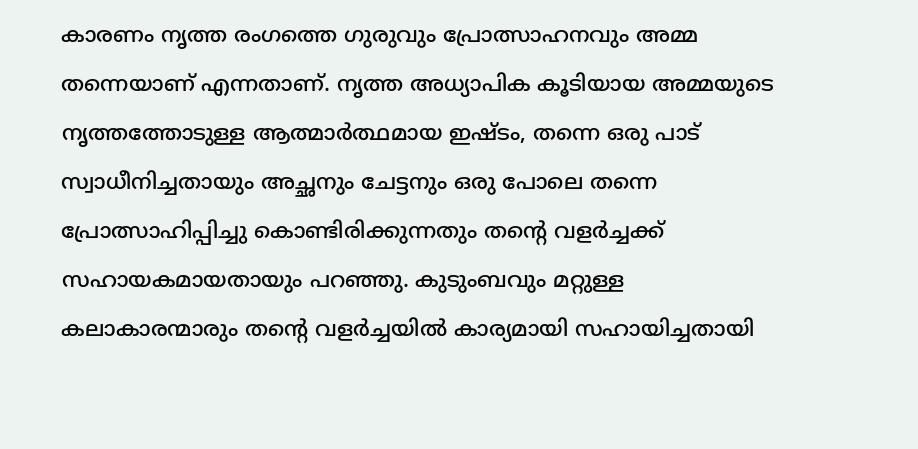കാരണം നൃത്ത രംഗത്തെ ഗുരുവും പ്രോത്സാഹനവും അമ്മ തന്നെയാണ് എന്നതാണ്. നൃത്ത അധ്യാപിക കൂടിയായ അമ്മയുടെ നൃത്തത്തോടുള്ള ആത്മാർത്ഥമായ ഇഷ്ടം, തന്നെ ഒരു പാട് സ്വാധീനിച്ചതായും അച്ഛനും ചേട്ടനും ഒരു പോലെ തന്നെ പ്രോത്സാഹിപ്പിച്ചു കൊണ്ടിരിക്കുന്നതും തന്റെ വളർച്ചക്ക് സഹായകമായതായും പറഞ്ഞു. കുടുംബവും മറ്റുള്ള കലാകാരന്മാരും തന്റെ വളർച്ചയിൽ കാര്യമായി സഹായിച്ചതായി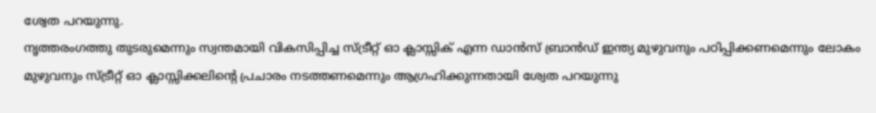ശ്വേത പറയുന്നു.
നൃത്തരംഗത്തു തുടരുമെന്നും സ്വന്തമായി വികസിപ്പിച്ച സ്ട്രീറ്റ് ഓ ക്ലാസ്സിക് എന്ന ഡാൻസ് ബ്രാൻഡ് ഇന്ത്യ മുഴുവനും പഠിപ്പിക്കണമെന്നും ലോകം മുഴുവനും സ്ട്രീറ്റ് ഓ ക്ലാസ്സിക്കലിന്റെ പ്രചാരം നടത്തണമെന്നും ആഗ്രഹിക്കുന്നതായി ശ്വേത പറയുന്നു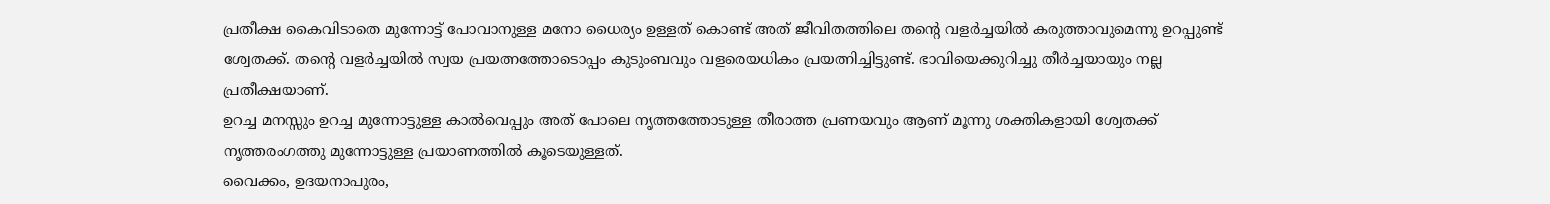പ്രതീക്ഷ കൈവിടാതെ മുന്നോട്ട് പോവാനുള്ള മനോ ധൈര്യം ഉള്ളത് കൊണ്ട് അത് ജീവിതത്തിലെ തൻ്റെ വളർച്ചയിൽ കരുത്താവുമെന്നു ഉറപ്പുണ്ട് ശ്വേതക്ക്. തൻ്റെ വളർച്ചയിൽ സ്വയ പ്രയത്നത്തോടൊപ്പം കുടുംബവും വളരെയധികം പ്രയത്നിച്ചിട്ടുണ്ട്. ഭാവിയെക്കുറിച്ചു തീർച്ചയായും നല്ല പ്രതീക്ഷയാണ്.
ഉറച്ച മനസ്സും ഉറച്ച മുന്നോട്ടുള്ള കാൽവെപ്പും അത് പോലെ നൃത്തത്തോടുള്ള തീരാത്ത പ്രണയവും ആണ് മൂന്നു ശക്തികളായി ശ്വേതക്ക് നൃത്തരംഗത്തു മുന്നോട്ടുള്ള പ്രയാണത്തിൽ കൂടെയുള്ളത്.
വൈക്കം, ഉദയനാപുരം,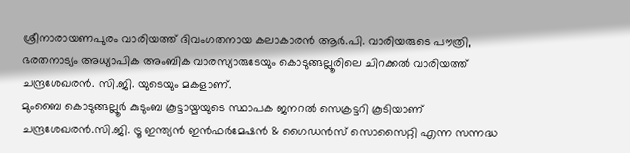ശ്രീനാരായണപുരം വാരിയത്ത് ദിവംഗതനായ കലാകാരൻ ആർ.പി. വാരിയരുടെ പൗത്രി, ഭരതനാട്യം അധ്യാപിക അംബിക വാരസ്യാരുടേയും കൊടുങ്ങല്ലൂരിലെ ചിറക്കൽ വാരിയത്ത് ചന്ദ്രശേഖരൻ. സി.ജി. യുടെയും മകളാണ്.
മുംബൈ കൊടുങ്ങല്ലൂർ കുടുംബ കൂട്ടായ്മയുടെ സ്ഥാപക ജനറൽ സെക്രട്ടറി കൂടിയാണ് ചന്ദ്രശേഖരൻ.സി.ജി. ട്രൂ ഇന്ത്യൻ ഇൻഫർമേഷൻ & ഗൈഡൻസ് സൊസൈറ്റി എന്ന സന്നദ്ധ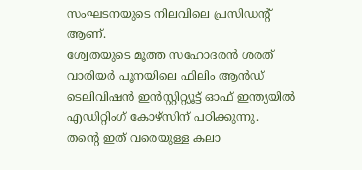സംഘടനയുടെ നിലവിലെ പ്രസിഡന്റ് ആണ്.
ശ്വേതയുടെ മൂത്ത സഹോദരൻ ശരത് വാരിയർ പൂനയിലെ ഫിലിം ആൻഡ് ടെലിവിഷൻ ഇൻസ്റ്റിറ്റ്യൂട്ട് ഓഫ് ഇന്ത്യയിൽ എഡിറ്റിംഗ് കോഴ്സിന് പഠിക്കുന്നു.
തൻ്റെ ഇത് വരെയുള്ള കലാ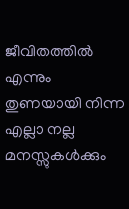ജീവിതത്തിൽ എന്നും തുണയായി നിന്ന എല്ലാ നല്ല മനസ്സുകൾക്കും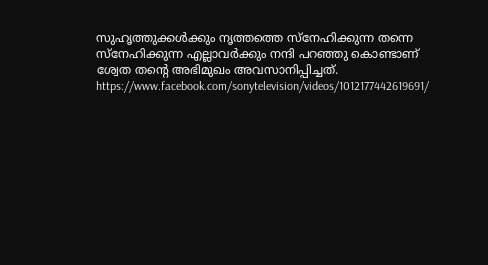സുഹൃത്തുക്കൾക്കും നൃത്തത്തെ സ്നേഹിക്കുന്ന തന്നെ സ്നേഹിക്കുന്ന എല്ലാവർക്കും നന്ദി പറഞ്ഞു കൊണ്ടാണ് ശ്വേത തന്റെ അഭിമുഖം അവസാനിപ്പിച്ചത്.
https://www.facebook.com/sonytelevision/videos/1012177442619691/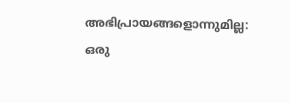അഭിപ്രായങ്ങളൊന്നുമില്ല:
ഒരു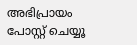അഭിപ്രായം പോസ്റ്റ് ചെയ്യൂ